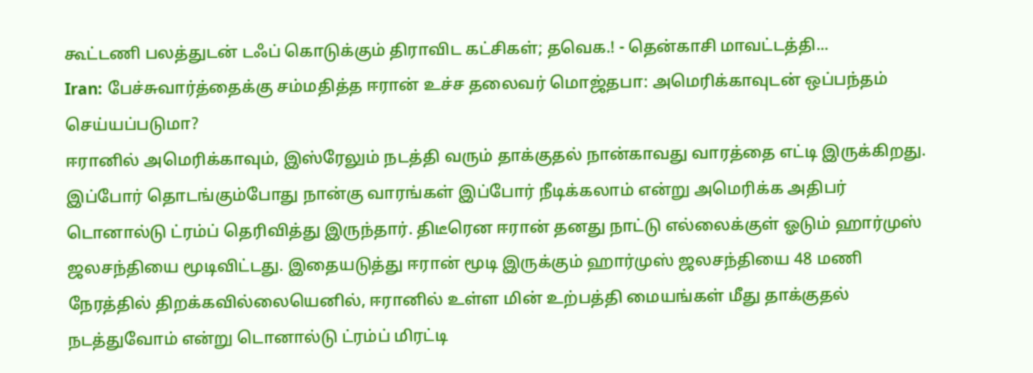கூட்டணி பலத்துடன் டஃப் கொடுக்கும் திராவிட கட்சிகள்; தவெக.! - தென்காசி மாவட்டத்தி...
Iran: பேச்சுவார்த்தைக்கு சம்மதித்த ஈரான் உச்ச தலைவர் மொஜ்தபா: அமெரிக்காவுடன் ஒப்பந்தம் செய்யப்படுமா?
ஈரானில் அமெரிக்காவும், இஸ்ரேலும் நடத்தி வரும் தாக்குதல் நான்காவது வாரத்தை எட்டி இருக்கிறது. இப்போர் தொடங்கும்போது நான்கு வாரங்கள் இப்போர் நீடிக்கலாம் என்று அமெரிக்க அதிபர் டொனால்டு ட்ரம்ப் தெரிவித்து இருந்தார். திடீரென ஈரான் தனது நாட்டு எல்லைக்குள் ஓடும் ஹார்முஸ் ஜலசந்தியை மூடிவிட்டது. இதையடுத்து ஈரான் மூடி இருக்கும் ஹார்முஸ் ஜலசந்தியை 48 மணி நேரத்தில் திறக்கவில்லையெனில், ஈரானில் உள்ள மின் உற்பத்தி மையங்கள் மீது தாக்குதல் நடத்துவோம் என்று டொனால்டு ட்ரம்ப் மிரட்டி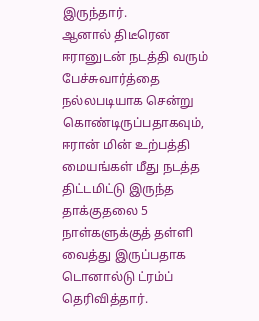இருந்தார்.
ஆனால் திடீரென ஈரானுடன் நடத்தி வரும் பேச்சுவார்த்தை நல்லபடியாக சென்று கொண்டிருப்பதாகவும், ஈரான் மின் உற்பத்தி மையங்கள் மீது நடத்த திட்டமிட்டு இருந்த தாக்குதலை 5 நாள்களுக்குத் தள்ளி வைத்து இருப்பதாக டொனால்டு ட்ரம்ப் தெரிவித்தார்.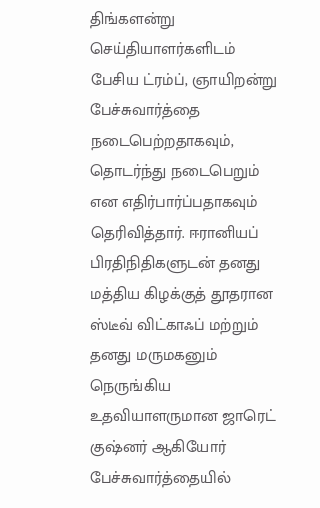திங்களன்று செய்தியாளர்களிடம் பேசிய ட்ரம்ப், ஞாயிறன்று பேச்சுவார்த்தை நடைபெற்றதாகவும், தொடர்ந்து நடைபெறும் என எதிர்பார்ப்பதாகவும் தெரிவித்தார். ஈரானியப் பிரதிநிதிகளுடன் தனது மத்திய கிழக்குத் தூதரான ஸ்டீவ் விட்காஃப் மற்றும் தனது மருமகனும் நெருங்கிய உதவியாளருமான ஜாரெட் குஷ்னர் ஆகியோர் பேச்சுவார்த்தையில்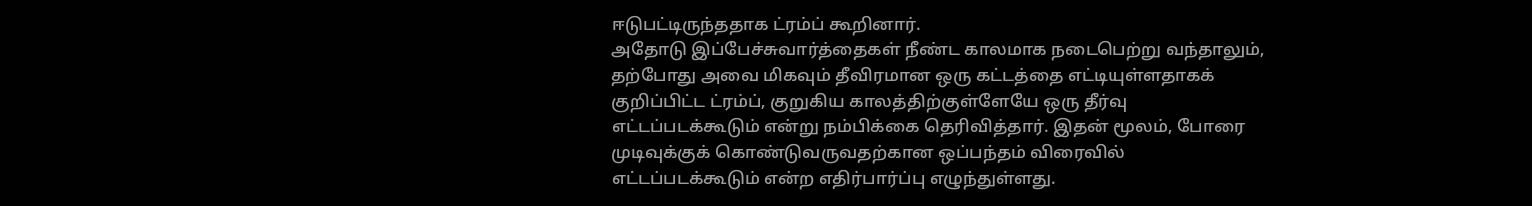ஈடுபட்டிருந்ததாக ட்ரம்ப் கூறினார்.
அதோடு இப்பேச்சுவார்த்தைகள் நீண்ட காலமாக நடைபெற்று வந்தாலும், தற்போது அவை மிகவும் தீவிரமான ஒரு கட்டத்தை எட்டியுள்ளதாகக் குறிப்பிட்ட ட்ரம்ப், குறுகிய காலத்திற்குள்ளேயே ஒரு தீர்வு எட்டப்படக்கூடும் என்று நம்பிக்கை தெரிவித்தார். இதன் மூலம், போரை முடிவுக்குக் கொண்டுவருவதற்கான ஒப்பந்தம் விரைவில் எட்டப்படக்கூடும் என்ற எதிர்பார்ப்பு எழுந்துள்ளது.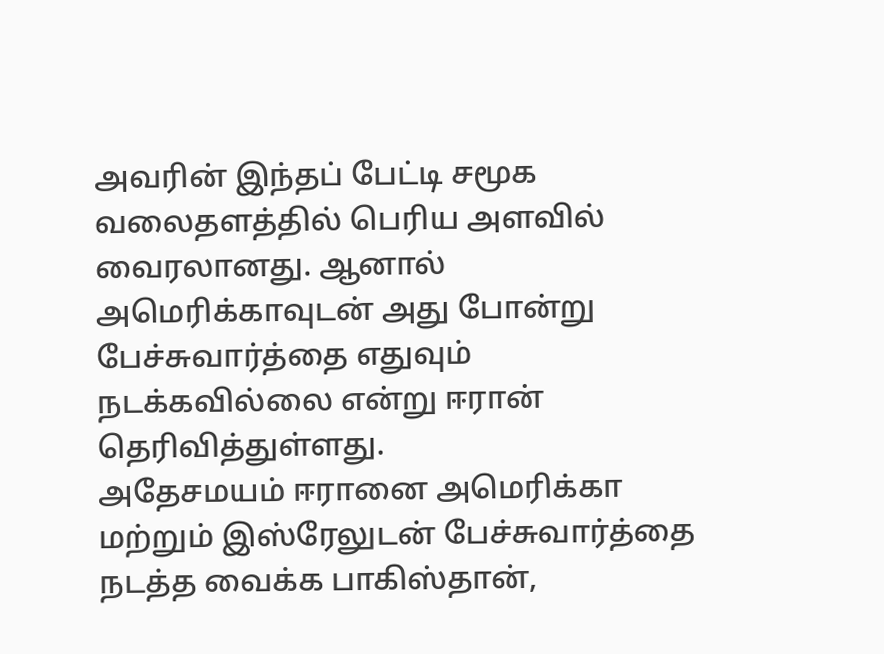அவரின் இந்தப் பேட்டி சமூக வலைதளத்தில் பெரிய அளவில் வைரலானது. ஆனால் அமெரிக்காவுடன் அது போன்று பேச்சுவார்த்தை எதுவும் நடக்கவில்லை என்று ஈரான் தெரிவித்துள்ளது.
அதேசமயம் ஈரானை அமெரிக்கா மற்றும் இஸ்ரேலுடன் பேச்சுவார்த்தை நடத்த வைக்க பாகிஸ்தான்,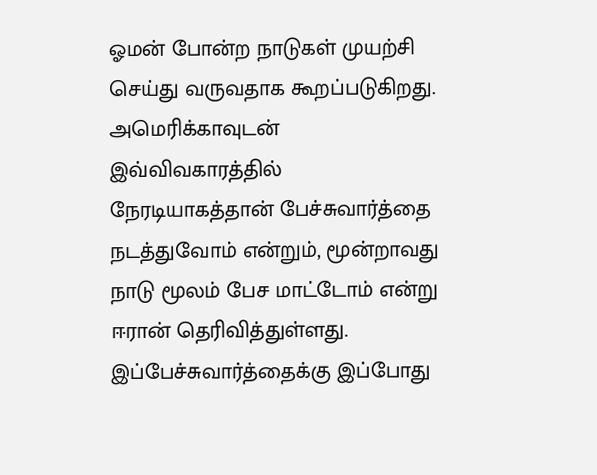ஓமன் போன்ற நாடுகள் முயற்சி செய்து வருவதாக கூறப்படுகிறது. அமெரிக்காவுடன் இவ்விவகாரத்தில் நேரடியாகத்தான் பேச்சுவார்த்தை நடத்துவோம் என்றும், மூன்றாவது நாடு மூலம் பேச மாட்டோம் என்று ஈரான் தெரிவித்துள்ளது. இப்பேச்சுவார்த்தைக்கு இப்போது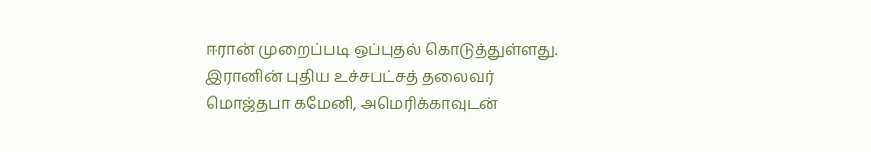ஈரான் முறைப்படி ஒப்புதல் கொடுத்துள்ளது. இரானின் புதிய உச்சபட்சத் தலைவர் மொஜ்தபா கமேனி, அமெரிக்காவுடன்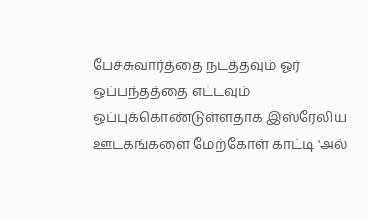பேச்சுவார்த்தை நடத்தவும் ஓர் ஒப்பந்தத்தை எட்டவும் ஒப்புக்கொண்டுள்ளதாக இஸ்ரேலிய ஊடகங்களை மேற்கோள் காட்டி 'அல்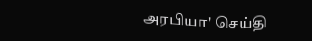அரபியா' செய்தி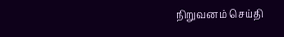நிறுவனம் செய்தி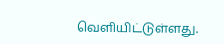வெளியிட்டுள்ளது.